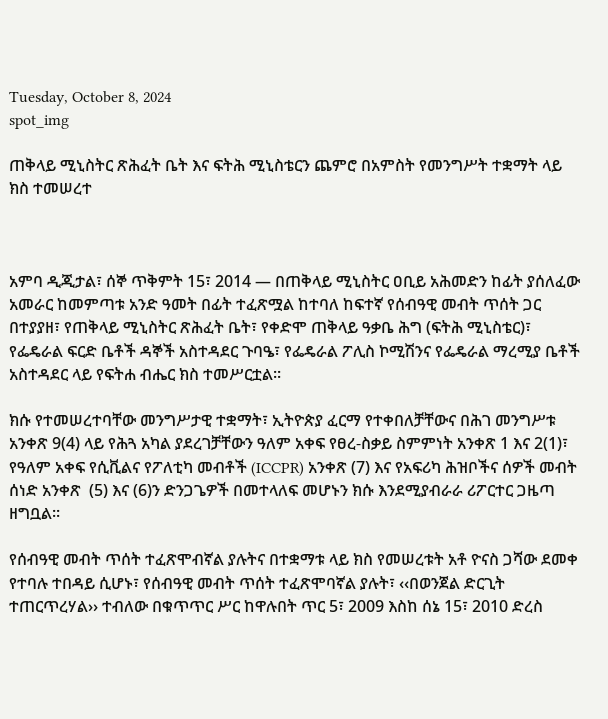Tuesday, October 8, 2024
spot_img

ጠቅላይ ሚኒስትር ጽሕፈት ቤት እና ፍትሕ ሚኒስቴርን ጨምሮ በአምስት የመንግሥት ተቋማት ላይ ክስ ተመሠረተ



አምባ ዲጂታል፣ ሰኞ ጥቅምት 15፣ 2014 ― በጠቅላይ ሚኒስትር ዐቢይ አሕመድን ከፊት ያሰለፈው አመራር ከመምጣቱ አንድ ዓመት በፊት ተፈጽሟል ከተባለ ከፍተኛ የሰብዓዊ መብት ጥሰት ጋር በተያያዘ፣ የጠቅላይ ሚኒስትር ጽሕፈት ቤት፣ የቀድሞ ጠቅላይ ዓቃቤ ሕግ (ፍትሕ ሚኒስቴር)፣ የፌዴራል ፍርድ ቤቶች ዳኞች አስተዳደር ጉባዔ፣ የፌዴራል ፖሊስ ኮሚሽንና የፌዴራል ማረሚያ ቤቶች አስተዳደር ላይ የፍትሐ ብሔር ክስ ተመሥርቷል፡፡

ክሱ የተመሠረተባቸው መንግሥታዊ ተቋማት፣ ኢትዮጵያ ፈርማ የተቀበለቻቸውና በሕገ መንግሥቱ አንቀጽ 9(4) ላይ የሕጓ አካል ያደረገቻቸውን ዓለም አቀፍ የፀረ-ስቃይ ስምምነት አንቀጽ 1 እና 2(1)፣ የዓለም አቀፍ የሲቪልና የፖለቲካ መብቶች (ICCPR) አንቀጽ (7) እና የአፍሪካ ሕዝቦችና ሰዎች መብት ሰነድ አንቀጽ  (5) እና (6)ን ድንጋጌዎች በመተላለፍ መሆኑን ክሱ እንደሚያብራራ ሪፖርተር ጋዜጣ ዘግቧል፡፡

የሰብዓዊ መብት ጥሰት ተፈጽሞብኛል ያሉትና በተቋማቱ ላይ ክስ የመሠረቱት አቶ ዮናስ ጋሻው ደመቀ የተባሉ ተበዳይ ሲሆኑ፣ የሰብዓዊ መብት ጥሰት ተፈጽሞባኛል ያሉት፣ ‹‹በወንጀል ድርጊት ተጠርጥረሃል›› ተብለው በቁጥጥር ሥር ከዋሉበት ጥር 5፣ 2009 እስከ ሰኔ 15፣ 2010 ድረስ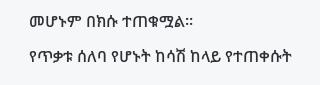መሆኑም በክሱ ተጠቁሟል፡፡

የጥቃቱ ሰለባ የሆኑት ከሳሽ ከላይ የተጠቀሱት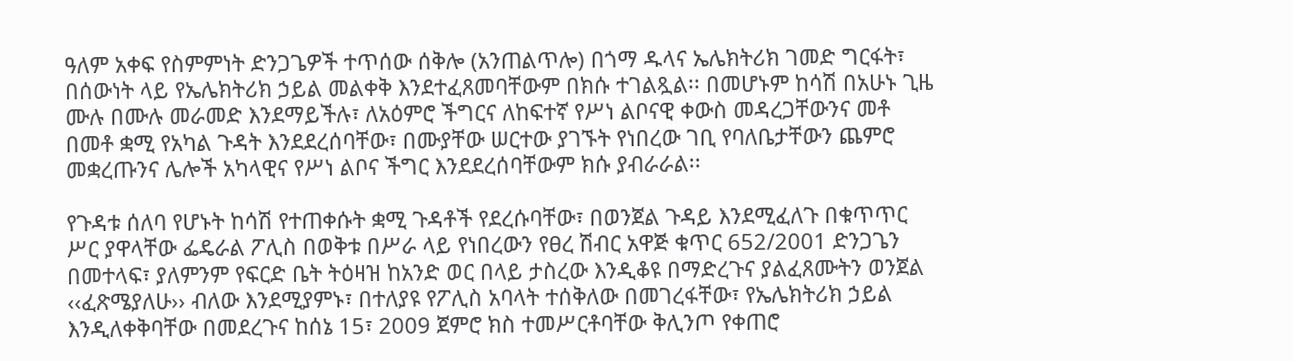ዓለም አቀፍ የስምምነት ድንጋጌዎች ተጥሰው ሰቅሎ (አንጠልጥሎ) በጎማ ዱላና ኤሌክትሪክ ገመድ ግርፋት፣ በሰውነት ላይ የኤሌክትሪክ ኃይል መልቀቅ እንደተፈጸመባቸውም በክሱ ተገልጿል፡፡ በመሆኑም ከሳሽ በአሁኑ ጊዜ ሙሉ በሙሉ መራመድ እንደማይችሉ፣ ለአዕምሮ ችግርና ለከፍተኛ የሥነ ልቦናዊ ቀውስ መዳረጋቸውንና መቶ በመቶ ቋሚ የአካል ጉዳት እንደደረሰባቸው፣ በሙያቸው ሠርተው ያገኙት የነበረው ገቢ የባለቤታቸውን ጨምሮ መቋረጡንና ሌሎች አካላዊና የሥነ ልቦና ችግር እንደደረሰባቸውም ክሱ ያብራራል፡፡

የጉዳቱ ሰለባ የሆኑት ከሳሽ የተጠቀሱት ቋሚ ጉዳቶች የደረሱባቸው፣ በወንጀል ጉዳይ እንደሚፈለጉ በቁጥጥር ሥር ያዋላቸው ፌዴራል ፖሊስ በወቅቱ በሥራ ላይ የነበረውን የፀረ ሽብር አዋጅ ቁጥር 652/2001 ድንጋጌን በመተላፍ፣ ያለምንም የፍርድ ቤት ትዕዛዝ ከአንድ ወር በላይ ታስረው እንዲቆዩ በማድረጉና ያልፈጸሙትን ወንጀል ‹‹ፈጽሜያለሁ›› ብለው እንደሚያምኑ፣ በተለያዩ የፖሊስ አባላት ተሰቅለው በመገረፋቸው፣ የኤሌክትሪክ ኃይል እንዲለቀቅባቸው በመደረጉና ከሰኔ 15፣ 2009 ጀምሮ ክስ ተመሥርቶባቸው ቅሊንጦ የቀጠሮ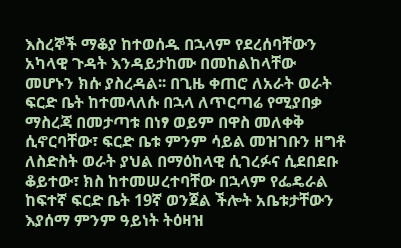እስረኞች ማቆያ ከተወሰዱ በኋላም የደረሰባቸውን አካላዊ ጉዳት እንዳይታከሙ በመከልከላቸው መሆኑን ክሱ ያስረዳል፡፡ በጊዜ ቀጠሮ ለአራት ወራት ፍርድ ቤት ከተመላለሱ በኋላ ለጥርጣሬ የሚያበቃ ማስረጃ በመታጣቱ በነፃ ወይም በዋስ መለቀቅ ሲኖርባቸው፣ ፍርድ ቤቱ ምንም ሳይል መዝገቡን ዘግቶ ለስድስት ወራት ያህል በማዕከላዊ ሲገረፉና ሲደበደቡ ቆይተው፣ ክስ ከተመሠረተባቸው በኋላም የፌዴራል ከፍተኛ ፍርድ ቤት 19ኛ ወንጀል ችሎት አቤቱታቸውን እያሰማ ምንም ዓይነት ትዕዛዝ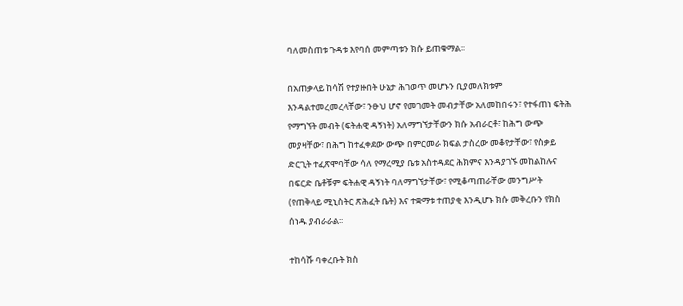ባለመስጠቱ ጉዳቱ እየባሰ መምጣቱን ክሱ ይጠቁማል፡፡

በአጠቃላይ ከሳሽ የተያዙበት ሁኔታ ሕገወጥ መሆኑን ቢያመለክቱም እንዳልተመረመረላቸው፣ ንፁህ ሆኖ የመገመት መብታቸው አለመከበሩን፣ የተፋጠነ ፍትሕ የማግኘት መብት (ፍትሐዊ ዳኝነት) አለማግኘታቸውን ክሱ አብራርቶ፣ ከሕግ ውጭ መያዛቸው፣ በሕግ ከተፈቀደው ውጭ በምርመራ ክፍል ታስረው መቆየታቸው፣ የስቃይ ድርጊት ተፈጽሞባቸው ሳለ የማረሚያ ቤቱ አስተዳደር ሕክምና እንዳያገኙ መከልከሉና በፍርድ ቤቶቹም ፍትሐዊ ዳኝነት ባለማግኘታቸው፣ የሚቆጣጠራቸው መንግሥት (የጠቅላይ ሚኒስትር ጽሕፈት ቤት) እና ተቋማቱ ተጠያቂ እንዲሆኑ ክሱ መቅረቡን የክስ ሰነዱ ያብራራል፡፡

ተከሳሹ ባቀረቡት ክስ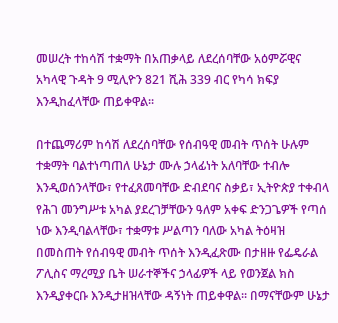መሠረት ተከሳሽ ተቋማት በአጠቃላይ ለደረሰባቸው አዕምሯዊና አካላዊ ጉዳት 9 ሚሊዮን 821 ሺሕ 339 ብር የካሳ ክፍያ እንዲከፈላቸው ጠይቀዋል፡፡

በተጨማሪም ከሳሽ ለደረሰባቸው የሰብዓዊ መብት ጥሰት ሁሉም ተቋማት ባልተነጣጠለ ሁኔታ ሙሉ ኃላፊነት አለባቸው ተብሎ እንዲወሰንላቸው፣ የተፈጸመባቸው ድብደባና ስቃይ፣ ኢትዮጵያ ተቀብላ የሕገ መንግሥቱ አካል ያደረገቻቸውን ዓለም አቀፍ ድንጋጌዎች የጣሰ ነው እንዲባልላቸው፣ ተቋማቱ ሥልጣን ባለው አካል ትዕዛዝ በመስጠት የሰብዓዊ መብት ጥሰት እንዲፈጽሙ በታዘዙ የፌዴራል ፖሊስና ማረሚያ ቤት ሠራተኞችና ኃላፊዎች ላይ የወንጀል ክስ እንዲያቀርቡ እንዲታዘዝላቸው ዳኝነት ጠይቀዋል፡፡ በማናቸውም ሁኔታ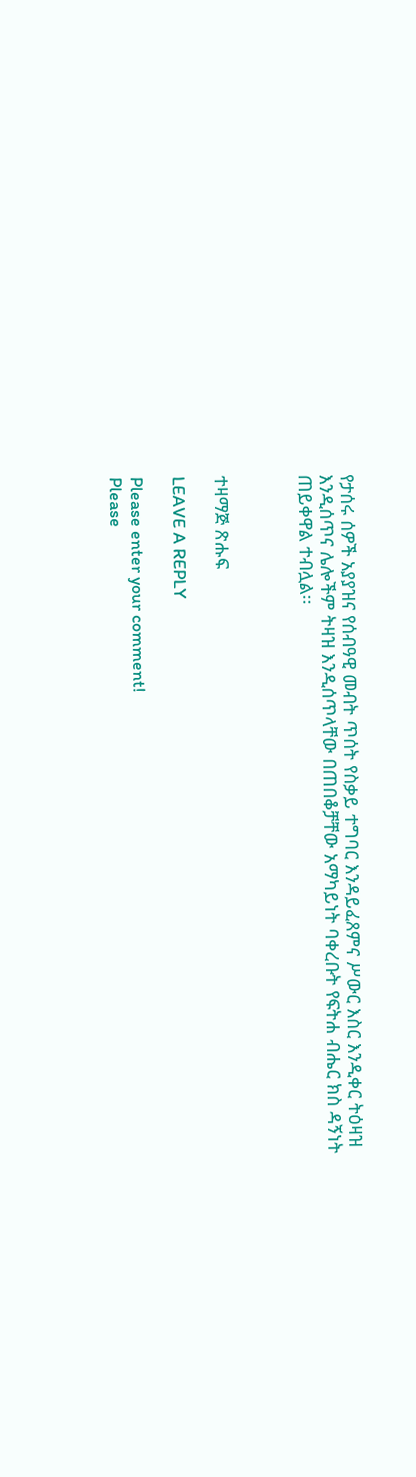የታሰሩ ሰዎች አያያዝና የሰብዓዊ መብት ጥሰት የስቃይ ተግባር እንዳይፈጸምና ሥውር እስር እንዲቀር ትዕዛዝ እንዲሰጥና ሌሎችም ትዛዝ እንዲሰጥላቸው በጠበቆቻቸው አማካይነት ባቀረቡት የፍትሐ ብሔር ክስ ዳኝነት ጠይቀዋል ተብሏል፡፡



ተዛማጅ ጽሑፍ

LEAVE A REPLY

Please enter your comment!
Please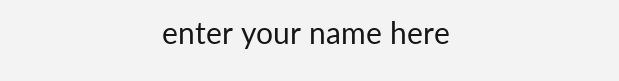enter your name here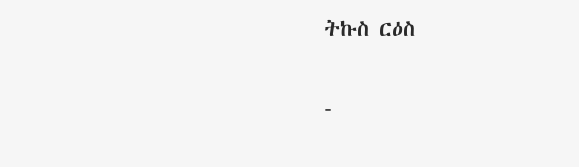ትኩስ ርዕስ

-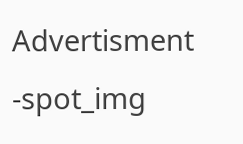Advertisment -spot_img